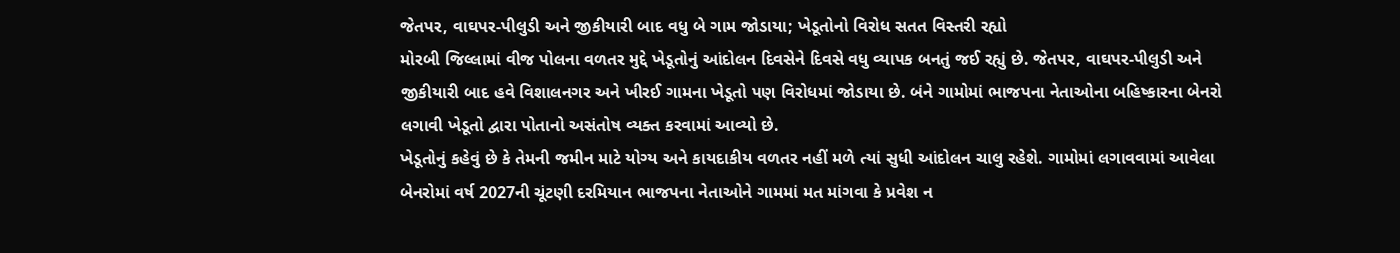જેતપર, વાઘપર-પીલુડી અને જીકીયારી બાદ વધુ બે ગામ જોડાયા; ખેડૂતોનો વિરોધ સતત વિસ્તરી રહ્યો
મોરબી જિલ્લામાં વીજ પોલના વળતર મુદ્દે ખેડૂતોનું આંદોલન દિવસેને દિવસે વધુ વ્યાપક બનતું જઈ રહ્યું છે. જેતપર, વાઘપર-પીલુડી અને જીકીયારી બાદ હવે વિશાલનગર અને ખીરઈ ગામના ખેડૂતો પણ વિરોધમાં જોડાયા છે. બંને ગામોમાં ભાજપના નેતાઓના બહિષ્કારના બેનરો લગાવી ખેડૂતો દ્વારા પોતાનો અસંતોષ વ્યક્ત કરવામાં આવ્યો છે.
ખેડૂતોનું કહેવું છે કે તેમની જમીન માટે યોગ્ય અને કાયદાકીય વળતર નહીં મળે ત્યાં સુધી આંદોલન ચાલુ રહેશે. ગામોમાં લગાવવામાં આવેલા બેનરોમાં વર્ષ 2027ની ચૂંટણી દરમિયાન ભાજપના નેતાઓને ગામમાં મત માંગવા કે પ્રવેશ ન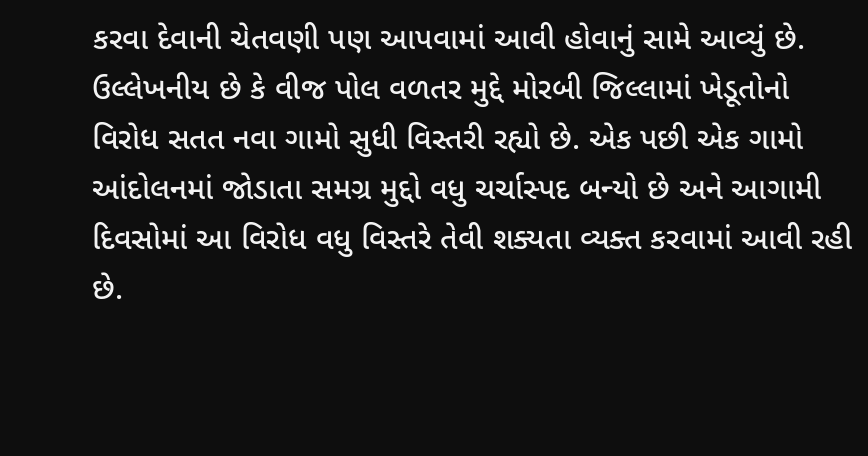કરવા દેવાની ચેતવણી પણ આપવામાં આવી હોવાનું સામે આવ્યું છે.
ઉલ્લેખનીય છે કે વીજ પોલ વળતર મુદ્દે મોરબી જિલ્લામાં ખેડૂતોનો વિરોધ સતત નવા ગામો સુધી વિસ્તરી રહ્યો છે. એક પછી એક ગામો આંદોલનમાં જોડાતા સમગ્ર મુદ્દો વધુ ચર્ચાસ્પદ બન્યો છે અને આગામી દિવસોમાં આ વિરોધ વધુ વિસ્તરે તેવી શક્યતા વ્યક્ત કરવામાં આવી રહી છે.